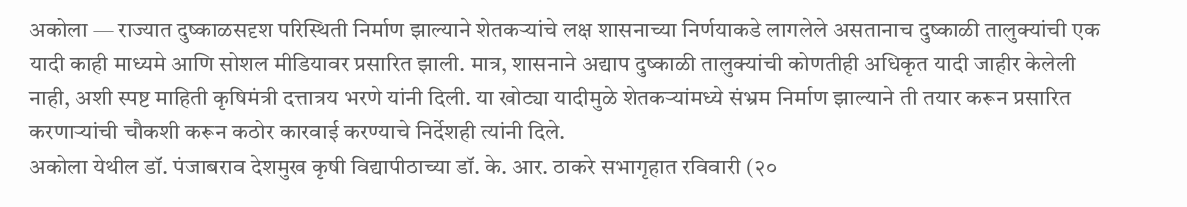अकोला — राज्यात दुष्काळसदृश परिस्थिती निर्माण झाल्याने शेतकऱ्यांचे लक्ष शासनाच्या निर्णयाकडे लागलेले असतानाच दुष्काळी तालुक्यांची एक यादी काही माध्यमे आणि सोशल मीडियावर प्रसारित झाली. मात्र, शासनाने अद्याप दुष्काळी तालुक्यांची कोणतीही अधिकृत यादी जाहीर केलेली नाही, अशी स्पष्ट माहिती कृषिमंत्री दत्तात्रय भरणे यांनी दिली. या खोट्या यादीमुळे शेतकऱ्यांमध्ये संभ्रम निर्माण झाल्याने ती तयार करून प्रसारित करणाऱ्यांची चौकशी करून कठोर कारवाई करण्याचे निर्देशही त्यांनी दिले.
अकोला येथील डॉ. पंजाबराव देशमुख कृषी विद्यापीठाच्या डॉ. के. आर. ठाकरे सभागृहात रविवारी (२०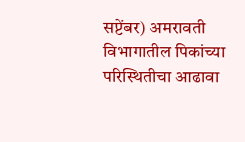सप्टेंबर) अमरावती विभागातील पिकांच्या परिस्थितीचा आढावा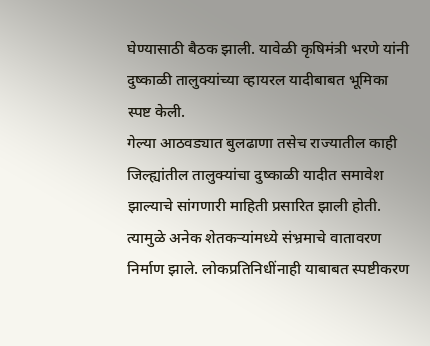घेण्यासाठी बैठक झाली. यावेळी कृषिमंत्री भरणे यांनी दुष्काळी तालुक्यांच्या व्हायरल यादीबाबत भूमिका स्पष्ट केली.
गेल्या आठवड्यात बुलढाणा तसेच राज्यातील काही जिल्ह्यांतील तालुक्यांचा दुष्काळी यादीत समावेश झाल्याचे सांगणारी माहिती प्रसारित झाली होती. त्यामुळे अनेक शेतकऱ्यांमध्ये संभ्रमाचे वातावरण निर्माण झाले. लोकप्रतिनिधींनाही याबाबत स्पष्टीकरण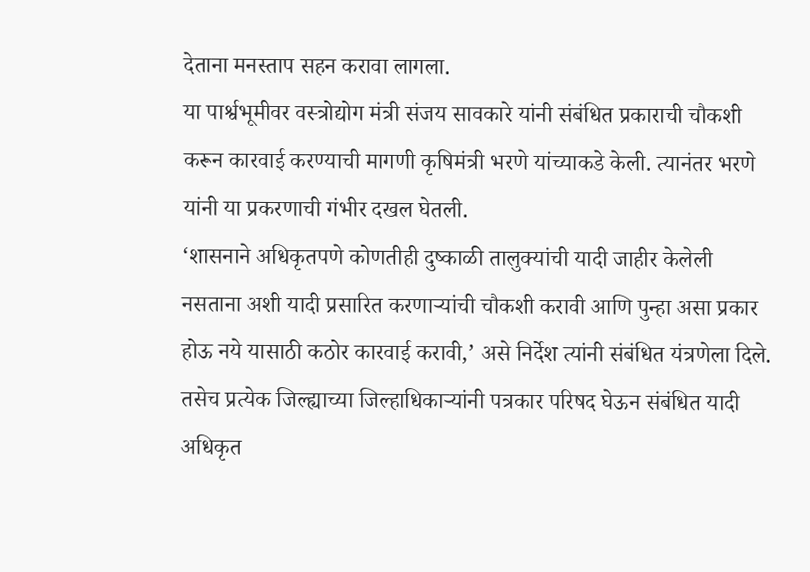देताना मनस्ताप सहन करावा लागला.
या पार्श्वभूमीवर वस्त्रोद्योग मंत्री संजय सावकारे यांनी संबंधित प्रकाराची चौकशी करून कारवाई करण्याची मागणी कृषिमंत्री भरणे यांच्याकडे केली. त्यानंतर भरणे यांनी या प्रकरणाची गंभीर दखल घेतली.
‘शासनाने अधिकृतपणे कोणतीही दुष्काळी तालुक्यांची यादी जाहीर केलेली नसताना अशी यादी प्रसारित करणाऱ्यांची चौकशी करावी आणि पुन्हा असा प्रकार होऊ नये यासाठी कठोर कारवाई करावी,’ असे निर्देश त्यांनी संबंधित यंत्रणेला दिले.
तसेच प्रत्येक जिल्ह्याच्या जिल्हाधिकाऱ्यांनी पत्रकार परिषद घेऊन संबंधित यादी अधिकृत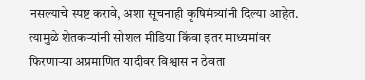नसल्याचे स्पष्ट करावे, अशा सूचनाही कृषिमंत्र्यांनी दिल्या आहेत. त्यामुळे शेतकऱ्यांनी सोशल मीडिया किंवा इतर माध्यमांवर फिरणाऱ्या अप्रमाणित यादीवर विश्वास न ठेवता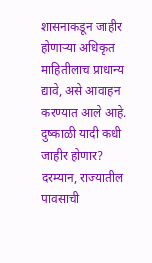शासनाकडून जाहीर होणाऱ्या अधिकृत माहितीलाच प्राधान्य द्यावे, असे आवाहन करण्यात आले आहे.
दुष्काळी यादी कधी जाहीर होणार?
दरम्यान, राज्यातील पावसाची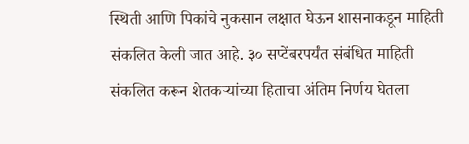स्थिती आणि पिकांचे नुकसान लक्षात घेऊन शासनाकडून माहिती संकलित केली जात आहे. ३० सप्टेंबरपर्यंत संबंधित माहिती संकलित करून शेतकऱ्यांच्या हिताचा अंतिम निर्णय घेतला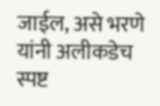जाईल, असे भरणे यांनी अलीकडेच स्पष्ट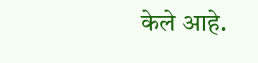केले आहे.